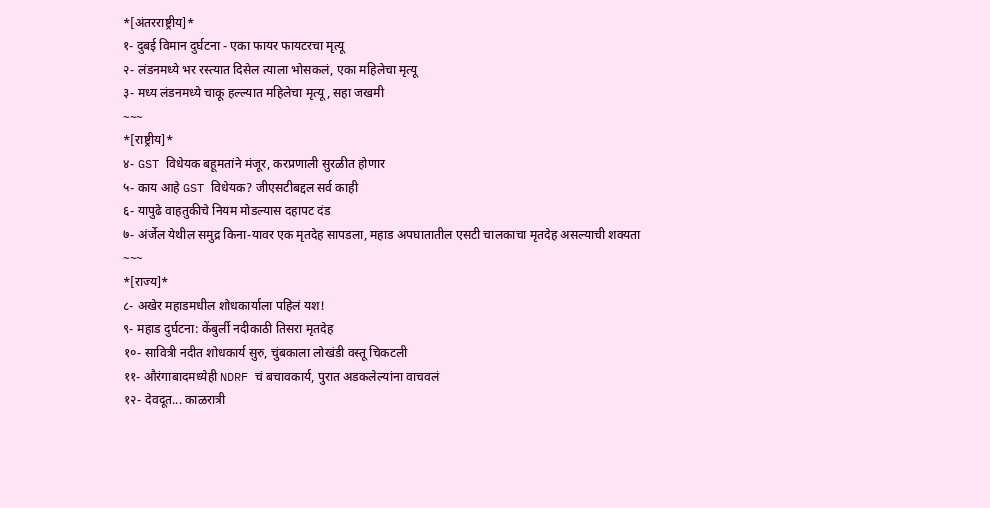*[अंतरराष्ट्रीय]*
१- दुबई विमान दुर्घटना - एका फायर फायटरचा मृत्यू
२- लंडनमध्ये भर रस्त्यात दिसेल त्याला भोसकलं, एका महिलेचा मृत्यू
३- मध्य लंडनमध्ये चाकू हल्ल्यात महिलेचा मृत्यू, सहा जखमी
~~~
*[राष्ट्रीय]*
४- GST विधेयक बहूमतांने मंजूर, करप्रणाली सुरळीत होणार
५- काय आहे GST विधेयक? जीएसटीबद्दल सर्व काही
६- यापुढे वाहतुकीचे नियम मोडल्यास दहापट दंड
७- अंर्जेल येथील समुद्र किना-यावर एक मृतदेह सापडला, महाड अपघातातील एसटी चालकाचा मृतदेह असल्याची शक्यता
~~~
*[राज्य]*
८- अखेर महाडमधील शोधकार्याला पहिलं यश!
९- महाड दुर्घटना: केंबुर्ली नदीकाठी तिसरा मृतदेह
१०- सावित्री नदीत शोधकार्य सुरु, चुंबकाला लोखंडी वस्तू चिकटली
११- औरंगाबादमध्येही NDRF चं बचावकार्य, पुरात अडकलेल्यांना वाचवलं
१२- देवदूत... काळरात्री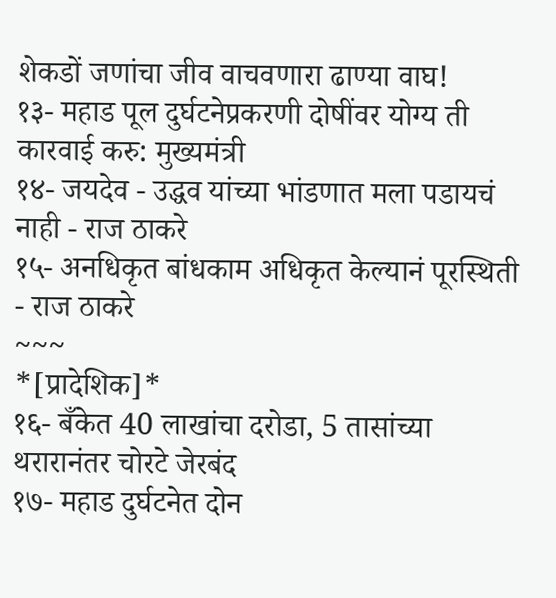शेकडों जणांचा जीव वाचवणारा ढाण्या वाघ!
१३- महाड पूल दुर्घटनेप्रकरणी दोषींवर योग्य ती कारवाई करु: मुख्यमंत्री
१४- जयदेव - उद्धव यांच्या भांडणात मला पडायचं नाही - राज ठाकरे
१५- अनधिकृत बांधकाम अधिकृत केल्यानं पूरस्थिती - राज ठाकरे
~~~
*[प्रादेशिक]*
१६- बँकेत 40 लाखांचा दरोडा, 5 तासांच्या थरारानंतर चोरटे जेरबंद
१७- महाड दुर्घटनेत दोन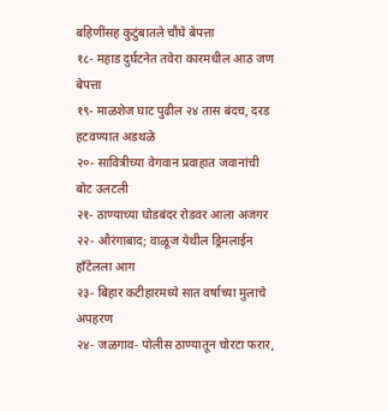बहिणींसह कुटुंबातले चौघे बेपत्ता
१८- महाड दुर्घटनेत तवेरा कारमधील आठ जण बेपत्ता
१९- माळशेज घाट पुढील २४ तास बंदच, दरड हटवण्यात अडथळे
२०- सावित्रीच्या वेगवान प्रवाहात जवानांची बोट उलटली
२१- ठाण्याच्या घोडबंदर रोडवर आला अजगर
२२- औरंगाबाद; वाळूज येथील ड्रिमलाईन हाँटेलला आग
२३- बिहार कटीहारमध्ये सात वर्षाच्या मुलाचे अपहरण
२४- जळगाव- पोलीस ठाण्यातून चोरटा फरार,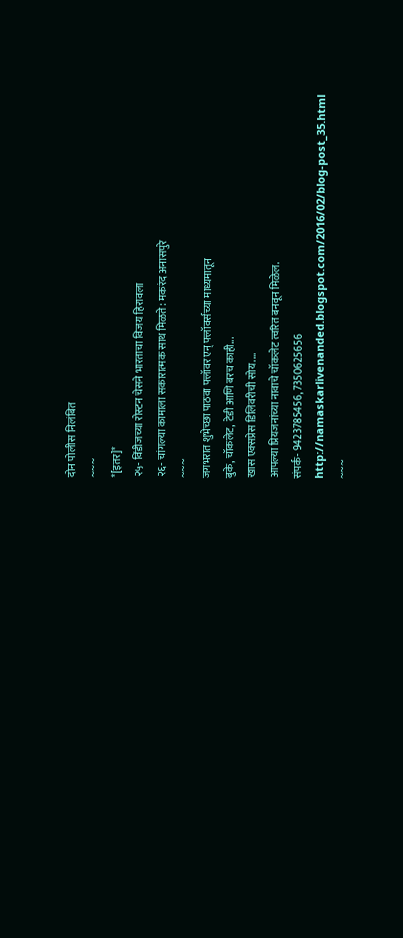दोन पोलीस निलंबित
~~~
*[इतर]*
२५- विंडीजच्या रोस्टन चेसने भारताचा विजय हिरावला
२६- चांगल्या कामाला सकारात्मक साथ मिळते: मकरंद अनासपुरे
~~~
जगभरात शुभेच्छा पाठवा फ्लॉवर एन् फ्लॉवर्सच्या माध्यमातून
बुके, चॉकलेट, टेडी आणि बरच काही...
खास एक्सप्रेस डिलिवरीची सोय....
आपल्या प्रियजनांच्या नावाचे चॉकलेट त्वरित बनवून मिळेल.
संपर्क- 9423785456, 7350625656
http://namaskarlivenanded.blogspot.com/2016/02/blog-post_35.html
~~~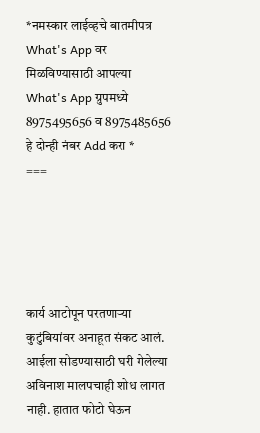*नमस्कार लाईव्हचे बातमीपत्र What's App वर मिळविण्यासाठी आपल्या What's App ग्रुपमध्ये 8975495656 व 8975485656 हे दोन्ही नंबर Add करा *
===





कार्य आटोपून परतणाऱ्या कुटुंबियांवर अनाहूत संकट आलं. आईला सोडण्यासाठी घरी गेलेल्या अविनाश मालपचाही शोध लागत नाही. हातात फोटो घेऊन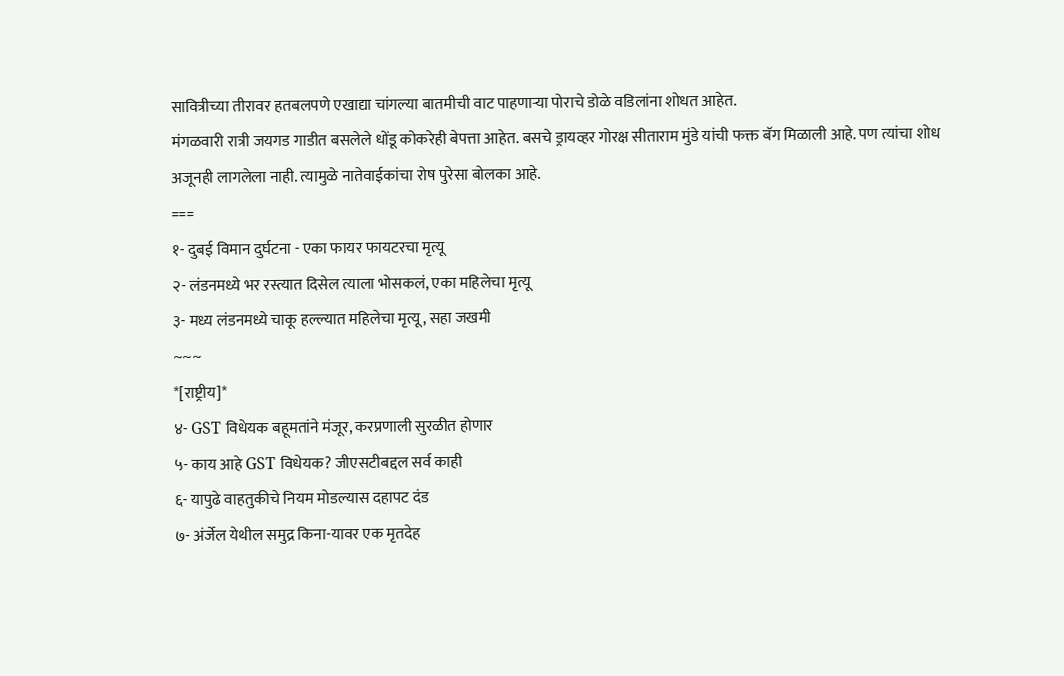सावित्रीच्या तीरावर हतबलपणे एखाद्या चांगल्या बातमीची वाट पाहणाऱ्या पोराचे डोळे वडिलांना शोधत आहेत.
मंगळवारी रात्री जयगड गाडीत बसलेले धोंडू कोकरेही बेपत्ता आहेत. बसचे ड्रायव्हर गोरक्ष सीताराम मुंडे यांची फक्त बॅग मिळाली आहे. पण त्यांचा शोध अजूनही लागलेला नाही. त्यामुळे नातेवाईकांचा रोष पुरेसा बोलका आहे.
===
१- दुबई विमान दुर्घटना - एका फायर फायटरचा मृत्यू
२- लंडनमध्ये भर रस्त्यात दिसेल त्याला भोसकलं, एका महिलेचा मृत्यू
३- मध्य लंडनमध्ये चाकू हल्ल्यात महिलेचा मृत्यू, सहा जखमी
~~~
*[राष्ट्रीय]*
४- GST विधेयक बहूमतांने मंजूर, करप्रणाली सुरळीत होणार
५- काय आहे GST विधेयक? जीएसटीबद्दल सर्व काही
६- यापुढे वाहतुकीचे नियम मोडल्यास दहापट दंड
७- अंर्जेल येथील समुद्र किना-यावर एक मृतदेह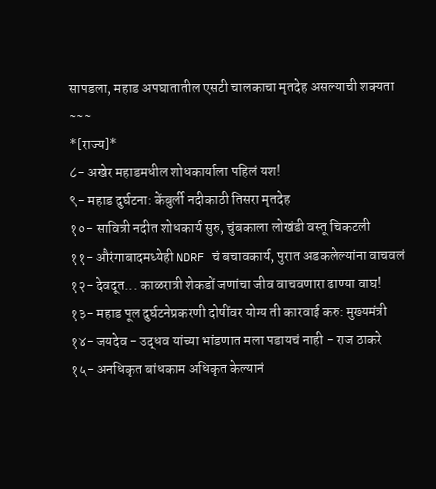सापडला, महाड अपघातातील एसटी चालकाचा मृतदेह असल्याची शक्यता
~~~
*[राज्य]*
८- अखेर महाडमधील शोधकार्याला पहिलं यश!
९- महाड दुर्घटना: केंबुर्ली नदीकाठी तिसरा मृतदेह
१०- सावित्री नदीत शोधकार्य सुरु, चुंबकाला लोखंडी वस्तू चिकटली
११- औरंगाबादमध्येही NDRF चं बचावकार्य, पुरात अडकलेल्यांना वाचवलं
१२- देवदूत... काळरात्री शेकडों जणांचा जीव वाचवणारा ढाण्या वाघ!
१३- महाड पूल दुर्घटनेप्रकरणी दोषींवर योग्य ती कारवाई करु: मुख्यमंत्री
१४- जयदेव - उद्धव यांच्या भांडणात मला पडायचं नाही - राज ठाकरे
१५- अनधिकृत बांधकाम अधिकृत केल्यानं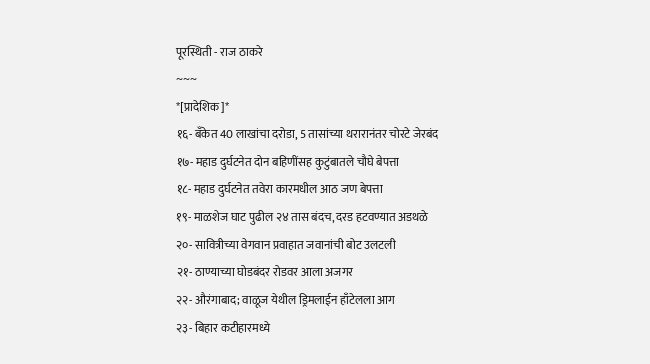पूरस्थिती - राज ठाकरे
~~~
*[प्रादेशिक]*
१६- बँकेत 40 लाखांचा दरोडा, 5 तासांच्या थरारानंतर चोरटे जेरबंद
१७- महाड दुर्घटनेत दोन बहिणींसह कुटुंबातले चौघे बेपत्ता
१८- महाड दुर्घटनेत तवेरा कारमधील आठ जण बेपत्ता
१९- माळशेज घाट पुढील २४ तास बंदच, दरड हटवण्यात अडथळे
२०- सावित्रीच्या वेगवान प्रवाहात जवानांची बोट उलटली
२१- ठाण्याच्या घोडबंदर रोडवर आला अजगर
२२- औरंगाबाद; वाळूज येथील ड्रिमलाईन हाँटेलला आग
२३- बिहार कटीहारमध्ये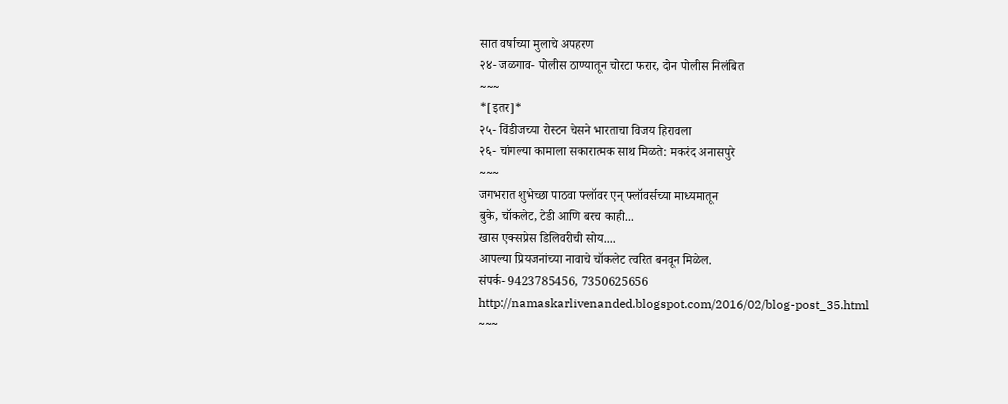सात वर्षाच्या मुलाचे अपहरण
२४- जळगाव- पोलीस ठाण्यातून चोरटा फरार, दोन पोलीस निलंबित
~~~
*[इतर]*
२५- विंडीजच्या रोस्टन चेसने भारताचा विजय हिरावला
२६- चांगल्या कामाला सकारात्मक साथ मिळते: मकरंद अनासपुरे
~~~
जगभरात शुभेच्छा पाठवा फ्लॉवर एन् फ्लॉवर्सच्या माध्यमातून
बुके, चॉकलेट, टेडी आणि बरच काही...
खास एक्सप्रेस डिलिवरीची सोय....
आपल्या प्रियजनांच्या नावाचे चॉकलेट त्वरित बनवून मिळेल.
संपर्क- 9423785456, 7350625656
http://namaskarlivenanded.blogspot.com/2016/02/blog-post_35.html
~~~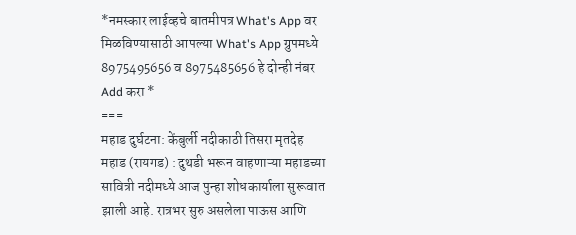*नमस्कार लाईव्हचे बातमीपत्र What's App वर मिळविण्यासाठी आपल्या What's App ग्रुपमध्ये 8975495656 व 8975485656 हे दोन्ही नंबर Add करा *
===
महाड दुर्घटना: केंबुर्ली नदीकाठी तिसरा मृतदेह
महाड (रायगड) : दुथडी भरून वाहणाऱ्या महाडच्या सावित्री नदीमध्ये आज पुन्हा शोधकार्याला सुरूवात झाली आहे. रात्रभर सुरु असलेला पाऊस आणि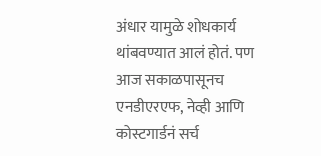अंधार यामुळे शोधकार्य थांबवण्यात आलं होतं. पण आज सकाळपासूनच एनडीएरएफ, नेव्ही आणि कोस्टगार्डनं सर्च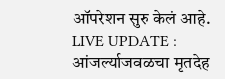ऑपरेशन सुरु केलं आहे.
LIVE UPDATE : आंजर्ल्याजवळचा मृतदेह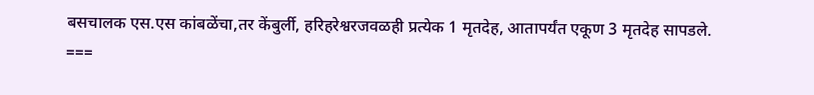बसचालक एस.एस कांबळेंचा,तर केंबुर्ली, हरिहरेश्वरजवळही प्रत्येक 1 मृतदेह, आतापर्यंत एकूण 3 मृतदेह सापडले.
===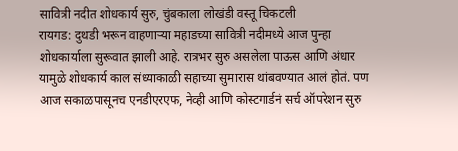सावित्री नदीत शोधकार्य सुरु, चुंबकाला लोखंडी वस्तू चिकटली
रायगड: दुथडी भरून वाहणाऱ्या महाडच्या सावित्री नदीमध्ये आज पुन्हा शोधकार्याला सुरूवात झाली आहे. रात्रभर सुरु असलेला पाऊस आणि अंधार यामुळे शोधकार्य काल संध्याकाळी सहाच्या सुमारास थांबवण्यात आलं होतं. पण आज सकाळपासूनच एनडीएरएफ, नेव्ही आणि कोस्टगार्डनं सर्च ऑपरेशन सुरु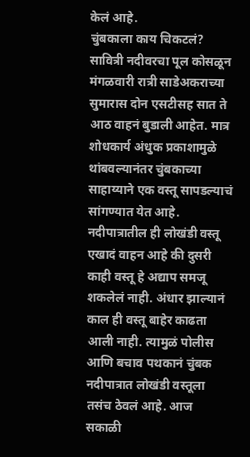केलं आहे.
चुंबकाला काय चिकटलं?
सावित्री नदीवरचा पूल कोसळून मंगळवारी रात्री साडेअकराच्या सुमारास दोन एसटीसह सात ते आठ वाहनं बुडाली आहेत. मात्र शोधकार्य अंधुक प्रकाशामुळे थांबवल्यानंतर चुंबकाच्या साहाय्याने एक वस्तू सापडल्याचं सांगण्यात येत आहे. नदीपात्रातील ही लोखंडी वस्तू एखादं वाहन आहे की दुसरी काही वस्तू हे अद्याप समजू शकलेलं नाही. अंधार झाल्यानं काल ही वस्तू बाहेर काढता आली नाही. त्यामुळं पोलीस आणि बचाव पथकानं चुंबक नदीपात्रात लोखंडी वस्तूला तसंच ठेवलं आहे. आज सकाळी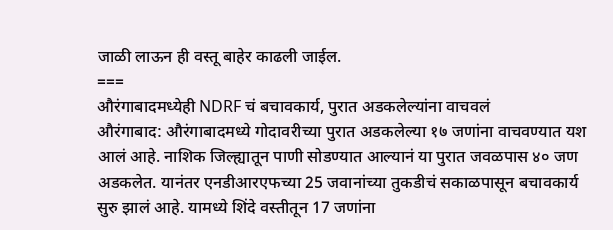जाळी लाऊन ही वस्तू बाहेर काढली जाईल.
===
औरंगाबादमध्येही NDRF चं बचावकार्य, पुरात अडकलेल्यांना वाचवलं
औरंगाबाद: औरंगाबादमध्ये गोदावरीच्या पुरात अडकलेल्या १७ जणांना वाचवण्यात यश आलं आहे. नाशिक जिल्ह्यातून पाणी सोडण्यात आल्यानं या पुरात जवळपास ४० जण अडकलेत. यानंतर एनडीआरएफच्या 25 जवानांच्या तुकडीचं सकाळपासून बचावकार्य सुरु झालं आहे. यामध्ये शिंदे वस्तीतून 17 जणांना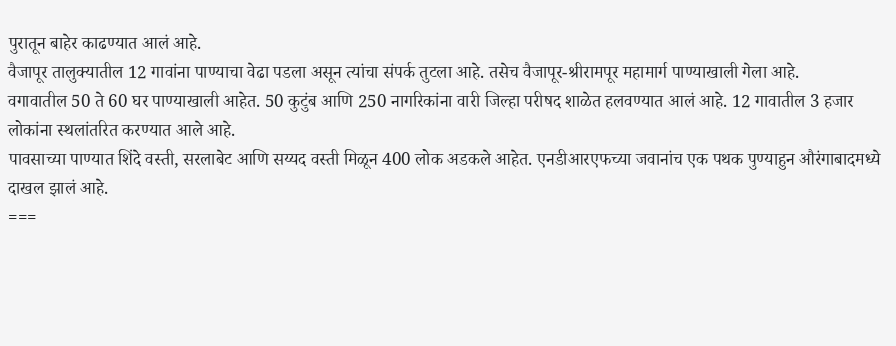पुरातून बाहेर काढण्यात आलं आहे.
वैजापूर तालुक्यातील 12 गावांना पाण्याचा वेढा पडला असून त्यांचा संपर्क तुटला आहे. तसेच वैजापूर-श्रीरामपूर महामार्ग पाण्याखाली गेला आहे.
वगावातील 50 ते 60 घर पाण्याखाली आहेत. 50 कुटुंब आणि 250 नागरिकांना वारी जिल्हा परीषद शाळेत हलवण्यात आलं आहे. 12 गावातील 3 हजार लोकांना स्थलांतरित करण्यात आले आहे.
पावसाच्या पाण्यात शिंदे वस्ती, सरलाबेट आणि सय्यद वस्ती मिळून 400 लोक अडकले आहेत. एनडीआरएफच्या जवानांच एक पथक पुण्याहुन औरंगाबादमध्ये दाखल झालं आहे.
===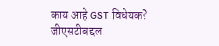काय आहे GST विधेयक? जीएसटीबद्दल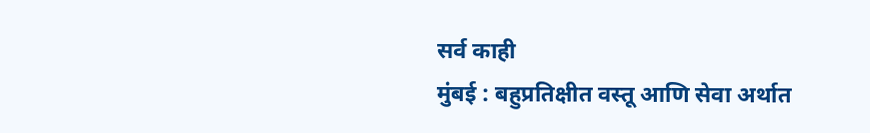सर्व काही
मुंबई : बहुप्रतिक्षीत वस्तू आणि सेवा अर्थात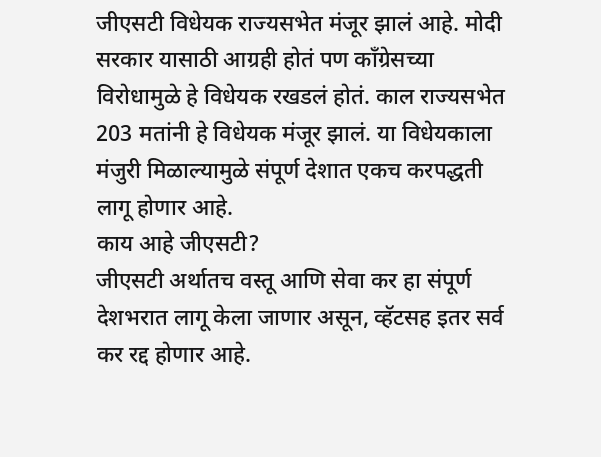जीएसटी विधेयक राज्यसभेत मंजूर झालं आहे. मोदी सरकार यासाठी आग्रही होतं पण काँग्रेसच्या विरोधामुळे हे विधेयक रखडलं होतं. काल राज्यसभेत 203 मतांनी हे विधेयक मंजूर झालं. या विधेयकाला मंजुरी मिळाल्यामुळे संपूर्ण देशात एकच करपद्धती लागू होणार आहे.
काय आहे जीएसटी?
जीएसटी अर्थातच वस्तू आणि सेवा कर हा संपूर्ण देशभरात लागू केला जाणार असून, व्हॅटसह इतर सर्व कर रद्द होणार आहे.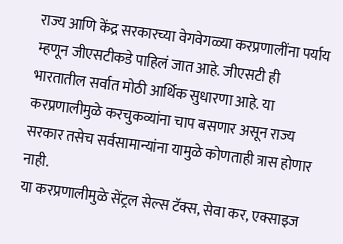राज्य आणि केंद्र सरकारच्या वेगवेगळ्या करप्रणालींना पर्याय म्हणून जीएसटीकडे पाहिलं जात आहे. जीएसटी ही भारतातील सर्वात मोठी आर्थिक सुधारणा आहे. या करप्रणालीमुळे करचुकव्यांना चाप बसणार असून राज्य सरकार तसेच सर्वसामान्यांना यामुळे कोणताही त्रास होणार नाही.
या करप्रणालीमुळे सेंट्रल सेल्स टॅक्स, सेवा कर, एक्साइज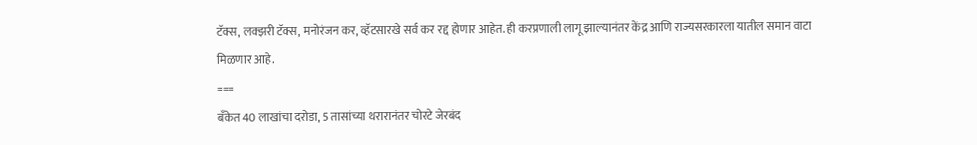टॅक्स, लक्झरी टॅक्स, मनोरंजन कर, व्हॅटसारखे सर्व कर रद्द होणार आहेत. ही करप्रणाली लागू झाल्यानंतर केंद्र आणि राज्यसरकारला यातील समान वाटा मिळणार आहे.
===
बँकेत 40 लाखांचा दरोडा, 5 तासांच्या थरारानंतर चोरटे जेरबंद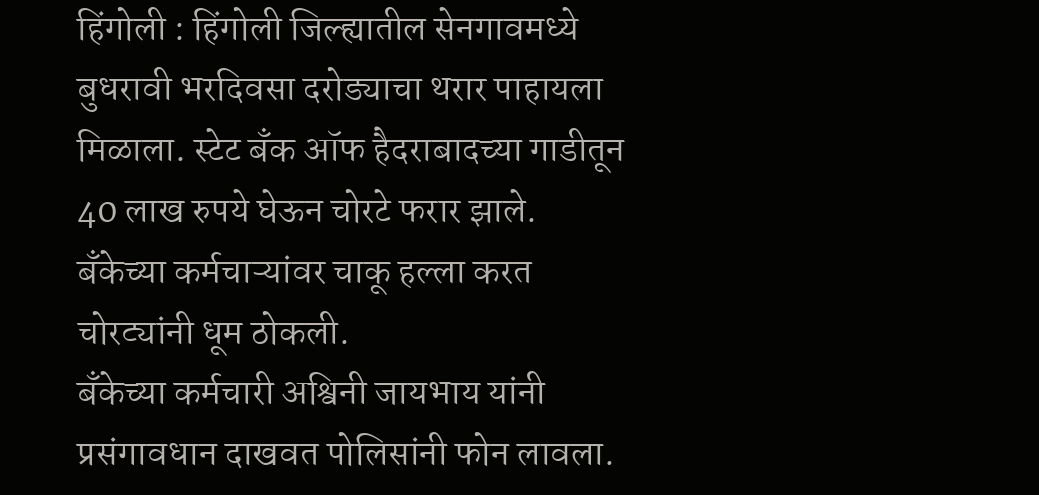हिंगोली : हिंगोली जिल्ह्यातील सेनगावमध्ये बुधरावी भरदिवसा दरोड्याचा थरार पाहायला मिळाला. स्टेट बँक ऑफ हैदराबादच्या गाडीतून 40 लाख रुपये घेऊन चोरटे फरार झाले. बँकेच्या कर्मचाऱ्यांवर चाकू हल्ला करत चोरट्यांनी धूम ठोकली.
बँकेच्या कर्मचारी अश्विनी जायभाय यांनी प्रसंगावधान दाखवत पोलिसांनी फोन लावला.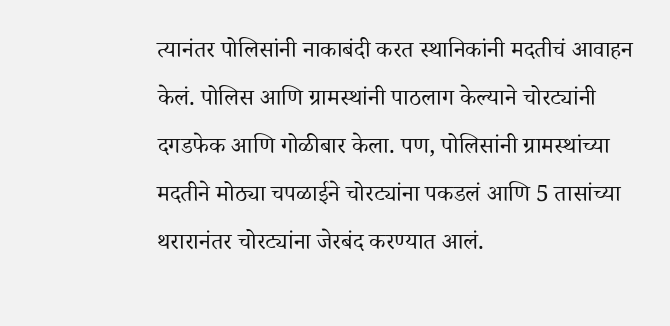त्यानंतर पोलिसांनी नाकाबंदी करत स्थानिकांनी मदतीचं आवाहन केलं. पोलिस आणि ग्रामस्थांनी पाठलाग केल्याने चोरट्यांनी दगडफेक आणि गोळीबार केला. पण, पोलिसांनी ग्रामस्थांच्या मदतीने मोठ्या चपळाईने चोरट्यांना पकडलं आणि 5 तासांच्या थरारानंतर चोरट्यांना जेरबंद करण्यात आलं.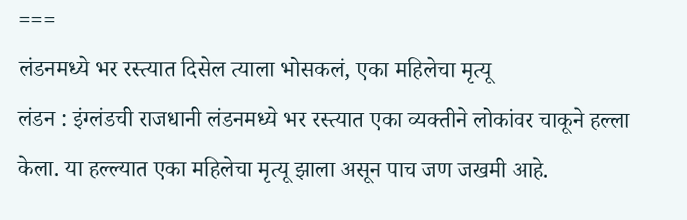===
लंडनमध्ये भर रस्त्यात दिसेल त्याला भोसकलं, एका महिलेचा मृत्यू
लंडन : इंग्लंडची राजधानी लंडनमध्ये भर रस्त्यात एका व्यक्तीने लोकांवर चाकूने हल्ला केला. या हल्ल्यात एका महिलेचा मृत्यू झाला असून पाच जण जखमी आहे.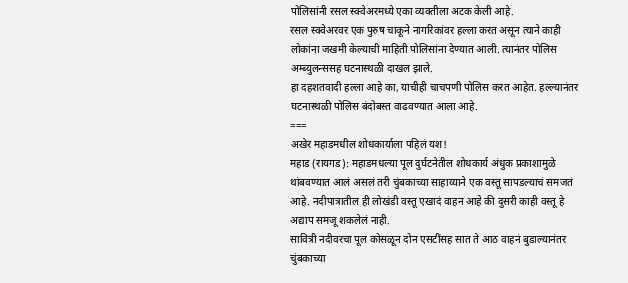पोलिसांनी रसल स्क्वेअरमध्ये एका व्यक्तीला अटक केली आहे.
रसल स्क्वेअरवर एक पुरुष चाकूने नागरिकांवर हल्ला करत असून त्याने काही लोकांना जखमी केल्याची माहिती पोलिसांना देण्यात आली. त्यानंतर पोलिस अम्ब्युलन्ससह घटनास्थळी दाखल झाले.
हा दहशतवादी हल्ला आहे का, याचीही चाचपणी पोलिस करत आहेत. हल्ल्यानंतर घटनास्थळी पोलिस बंदोबस्त वाढवण्यात आला आहे.
===
अखेर महाडमधील शोधकार्याला पहिलं यश!
महाड (रायगड): महाडमधल्या पूल दुर्घटनेतील शोधकार्य अंधुक प्रकाशामुळे थांबवण्यात आलं असलं तरी चुंबकाच्या साहाय्याने एक वस्तू सापडल्याचं समजतं आहे. नदीपात्रातील ही लोखंडी वस्तू एखादं वाहन आहे की दुसरी काही वस्तू हे अद्याप समजू शकलेलं नाही.
सावित्री नदीवरचा पूल कोसळून दोन एसटींसह सात ते आठ वाहनं बुडाल्यानंतर चुंबकाच्या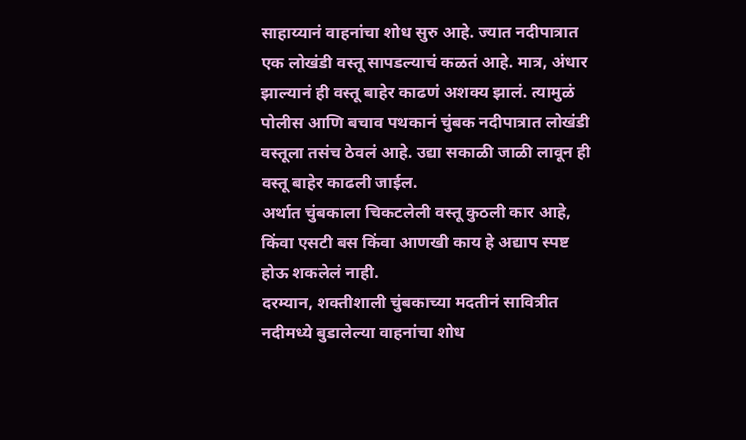साहाय्यानं वाहनांचा शोध सुरु आहे. ज्यात नदीपात्रात एक लोखंडी वस्तू सापडल्याचं कळतं आहे. मात्र, अंधार झाल्यानं ही वस्तू बाहेर काढणं अशक्य झालं. त्यामुळं पोलीस आणि बचाव पथकानं चुंबक नदीपात्रात लोखंडी वस्तूला तसंच ठेवलं आहे. उद्या सकाळी जाळी लावून ही वस्तू बाहेर काढली जाईल.
अर्थात चुंबकाला चिकटलेली वस्तू कुठली कार आहे, किंवा एसटी बस किंवा आणखी काय हे अद्याप स्पष्ट होऊ शकलेलं नाही.
दरम्यान, शक्तीशाली चुंबकाच्या मदतीनं सावित्रीत नदीमध्ये बुडालेल्या वाहनांचा शोध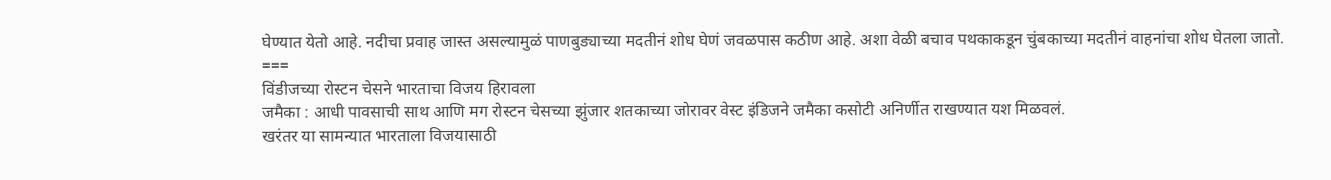घेण्यात येतो आहे. नदीचा प्रवाह जास्त असल्यामुळं पाणबुड्याच्या मदतीनं शोध घेणं जवळपास कठीण आहे. अशा वेळी बचाव पथकाकडून चुंबकाच्या मदतीनं वाहनांचा शोध घेतला जातो.
===
विंडीजच्या रोस्टन चेसने भारताचा विजय हिरावला
जमैका : आधी पावसाची साथ आणि मग रोस्टन चेसच्या झुंजार शतकाच्या जोरावर वेस्ट इंडिजने जमैका कसोटी अनिर्णीत राखण्यात यश मिळवलं.
खरंतर या सामन्यात भारताला विजयासाठी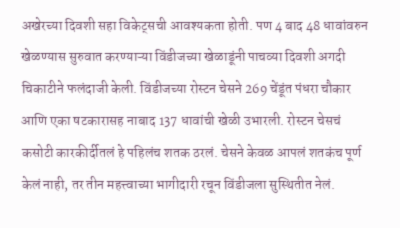अखेरच्या दिवशी सहा विकेट्सची आवश्यकता होती. पण 4 बाद 48 धावांवरुन खेळण्यास सुरुवात करण्याऱ्या विंडीजच्या खेळाडूंनी पाचव्या दिवशी अगदी चिकाटीने फलंदाजी केली. विंडीजच्या रोस्टन चेसने 269 चेंडूंत पंधरा चौकार आणि एका षटकारासह नाबाद 137 धावांची खेळी उभारली. रोस्टन चेसचं कसोटी कारकीर्दीतलं हे पहिलंच शतक ठरलं. चेसने केवळ आपलं शतकंच पूर्ण केलं नाही, तर तीन महत्त्वाच्या भागीदारी रचून विंडीजला सुस्थितीत नेलं.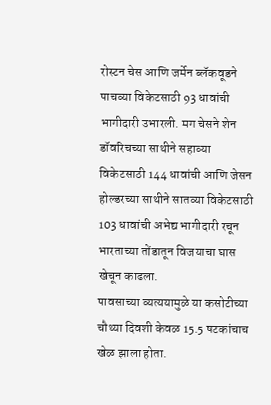रोस्टन चेस आणि जर्मेन ब्लॅकवूडने पाचव्या विकेटसाठी 93 धावांची भागीदारी उभारली. मग चेसने शेन डॉवरिचच्या साथीने सहाव्या विकेटसाठी 144 धावांची आणि जेसन होल्डरच्या साथीने सातव्या विकेटसाठी 103 धावांची अभेद्य भागीदारी रचून भारताच्या तोंडातून विजयाचा घास खेचून काढला.
पावसाच्या व्यत्ययामुळे या कसोटीच्या चौथ्या दिवशी केवळ 15.5 षटकांचाच खेळ झाला होता.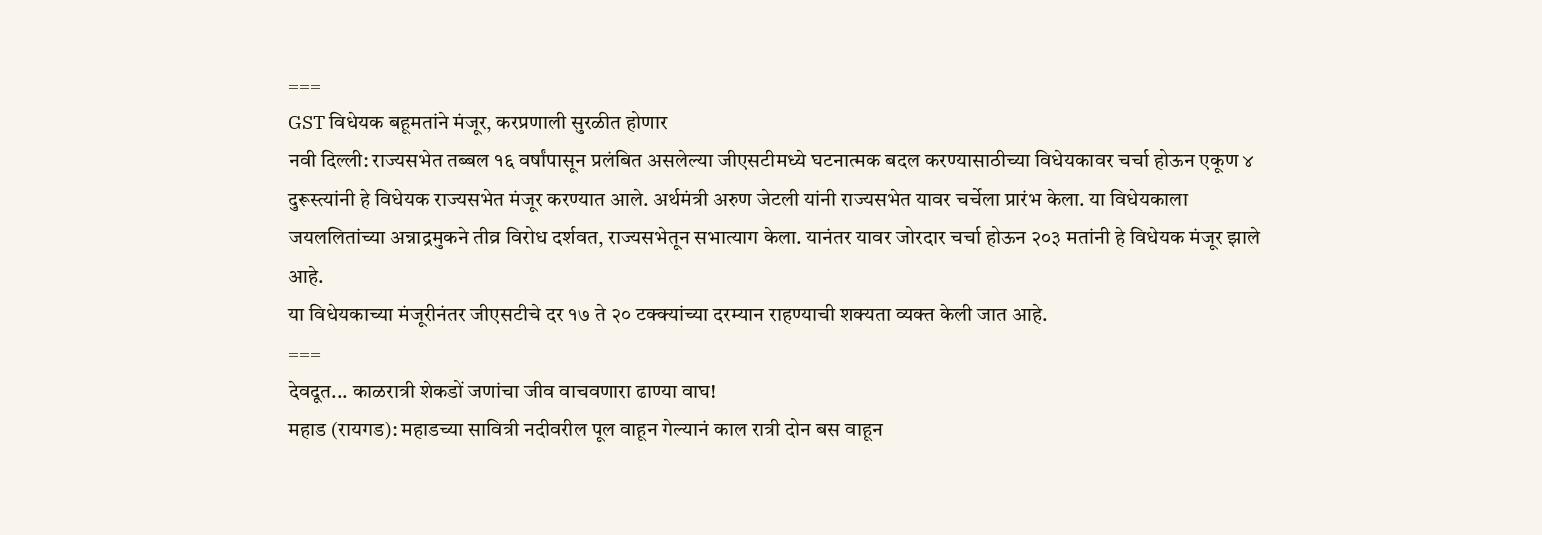===
GST विधेयक बहूमतांने मंजूर, करप्रणाली सुरळीत होणार
नवी दिल्ली: राज्यसभेत तब्बल १६ वर्षांपासून प्रलंबित असलेल्या जीएसटीमध्ये घटनात्मक बदल करण्यासाठीच्या विधेयकावर चर्चा होऊन एकूण ४ दुरूस्त्यांनी हे विधेयक राज्यसभेत मंजूर करण्यात आले. अर्थमंत्री अरुण जेटली यांनी राज्यसभेत यावर चर्चेला प्रारंभ केला. या विधेयकाला जयललितांच्या अन्नाद्रमुकने तीव्र विरोध दर्शवत, राज्यसभेतून सभात्याग केला. यानंतर यावर जोरदार चर्चा होऊन २०३ मतांनी हे विधेयक मंजूर झाले आहे.
या विधेयकाच्या मंजूरीनंतर जीएसटीचे दर १७ ते २० टक्क्यांच्या दरम्यान राहण्याची शक्यता व्यक्त केली जात आहे.
===
देवदूत... काळरात्री शेकडों जणांचा जीव वाचवणारा ढाण्या वाघ!
महाड (रायगड): महाडच्या सावित्री नदीवरील पूल वाहून गेल्यानं काल रात्री दोन बस वाहून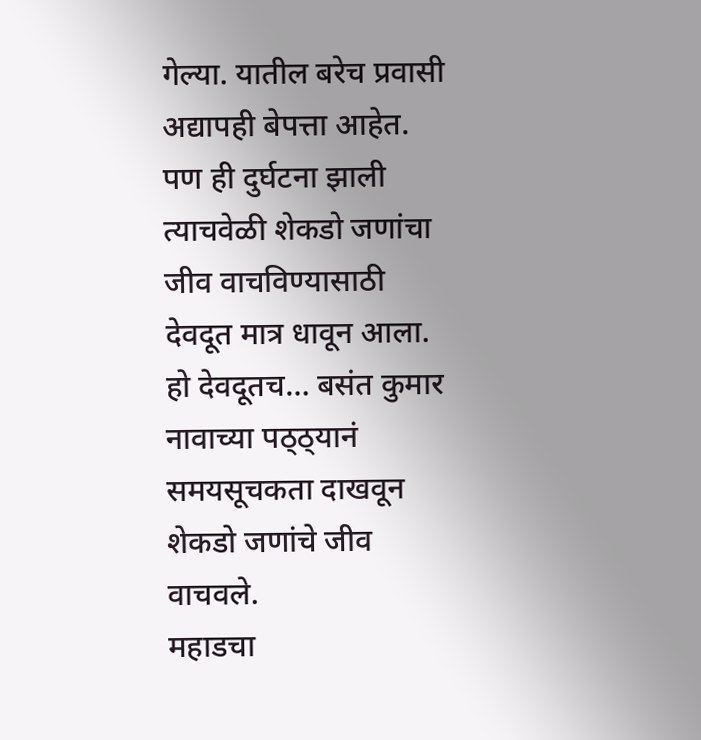गेल्या. यातील बरेच प्रवासी अद्यापही बेपत्ता आहेत. पण ही दुर्घटना झाली त्याचवेळी शेकडो जणांचा जीव वाचविण्यासाठी देवदूत मात्र धावून आला.
हो देवदूतच… बसंत कुमार नावाच्या पठ्ठ्यानं समयसूचकता दाखवून शेकडो जणांचे जीव वाचवले.
महाडचा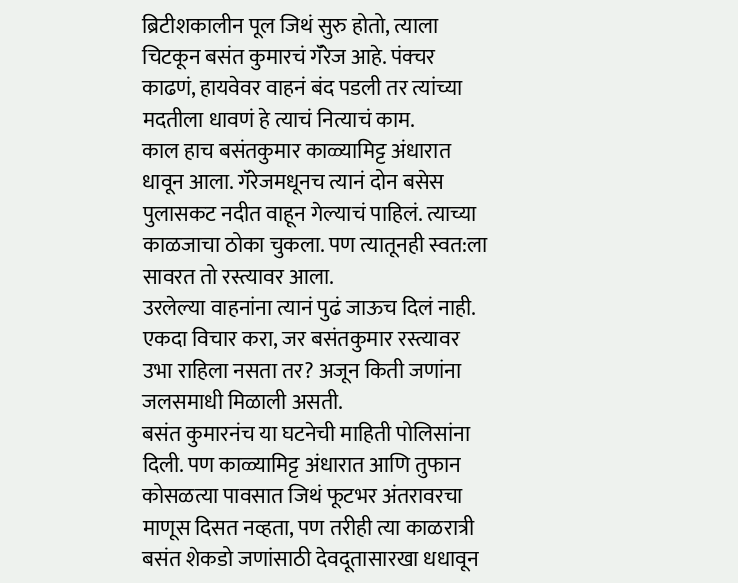ब्रिटीशकालीन पूल जिथं सुरु होतो, त्याला चिटकून बसंत कुमारचं गॅरेज आहे. पंक्चर काढणं, हायवेवर वाहनं बंद पडली तर त्यांच्या मदतीला धावणं हे त्याचं नित्याचं काम.
काल हाच बसंतकुमार काळ्यामिट्ट अंधारात धावून आला. गॅरेजमधूनच त्यानं दोन बसेस पुलासकट नदीत वाहून गेल्याचं पाहिलं. त्याच्या काळजाचा ठोका चुकला. पण त्यातूनही स्वत:ला सावरत तो रस्त्यावर आला.
उरलेल्या वाहनांना त्यानं पुढं जाऊच दिलं नाही. एकदा विचार करा, जर बसंतकुमार रस्त्यावर उभा राहिला नसता तर? अजून किती जणांना जलसमाधी मिळाली असती.
बसंत कुमारनंच या घटनेची माहिती पोलिसांना दिली. पण काळ्यामिट्ट अंधारात आणि तुफान कोसळत्या पावसात जिथं फूटभर अंतरावरचा माणूस दिसत नव्हता, पण तरीही त्या काळरात्री बसंत शेकडो जणांसाठी देवदूतासारखा धधावून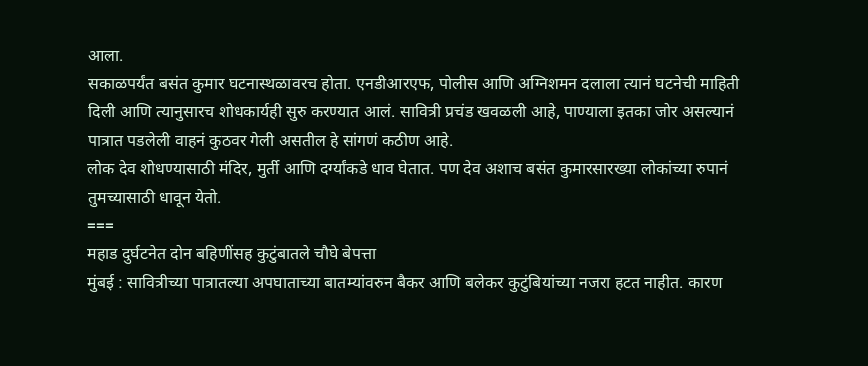आला.
सकाळपर्यंत बसंत कुमार घटनास्थळावरच होता. एनडीआरएफ, पोलीस आणि अग्निशमन दलाला त्यानं घटनेची माहिती दिली आणि त्यानुसारच शोधकार्यही सुरु करण्यात आलं. सावित्री प्रचंड खवळली आहे, पाण्याला इतका जोर असल्यानं पात्रात पडलेली वाहनं कुठवर गेली असतील हे सांगणं कठीण आहे.
लोक देव शोधण्यासाठी मंदिर, मुर्ती आणि दर्ग्यांकडे धाव घेतात. पण देव अशाच बसंत कुमारसारख्या लोकांच्या रुपानं तुमच्यासाठी धावून येतो.
===
महाड दुर्घटनेत दोन बहिणींसह कुटुंबातले चौघे बेपत्ता
मुंबई : सावित्रीच्या पात्रातल्या अपघाताच्या बातम्यांवरुन बैकर आणि बलेकर कुटुंबियांच्या नजरा हटत नाहीत. कारण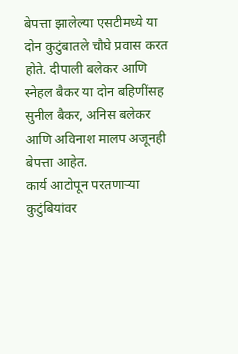बेपत्ता झालेल्या एसटीमध्ये या दोन कुटुंबातले चौघे प्रवास करत होते. दीपाली बलेकर आणि स्नेहल बैकर या दोन बहिणींसह सुनील बैकर, अनिस बलेकर आणि अविनाश मालप अजूनही बेपत्ता आहेत.
कार्य आटोपून परतणाऱ्या कुटुंबियांवर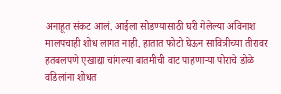अनाहूत संकट आलं. आईला सोडण्यासाठी घरी गेलेल्या अविनाश मालपचाही शोध लागत नाही. हातात फोटो घेऊन सावित्रीच्या तीरावर हतबलपणे एखाद्या चांगल्या बातमीची वाट पाहणाऱ्या पोराचे डोळे वडिलांना शोधत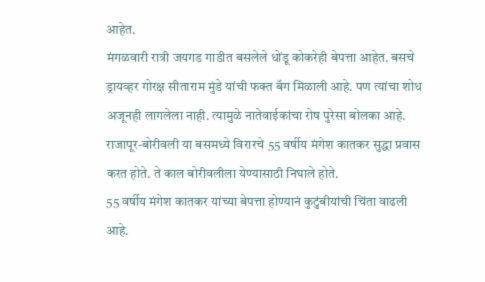आहेत.
मंगळवारी रात्री जयगड गाडीत बसलेले धोंडू कोकरेही बेपत्ता आहेत. बसचे ड्रायव्हर गोरक्ष सीताराम मुंडे यांची फक्त बॅग मिळाली आहे. पण त्यांचा शोध अजूनही लागलेला नाही. त्यामुळे नातेवाईकांचा रोष पुरेसा बोलका आहे.
राजापूर-बोरीवली या बसमध्ये विरारचे 55 वर्षीय मंगेश कातकर सुद्धा प्रवास करत होते. ते काल बोरीवलीला येण्यासाठी निघाले होते.
55 वर्षीय मंगेश कातकर यांच्या बेपत्ता होण्यानं कुटुंबीयांची चिंता वाढली आहे.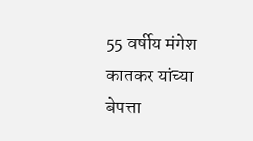55 वर्षीय मंगेश कातकर यांच्या बेपत्ता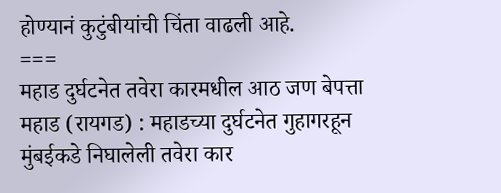होण्यानं कुटुंबीयांची चिंता वाढली आहे.
===
महाड दुर्घटनेत तवेरा कारमधील आठ जण बेपत्ता
महाड (रायगड) : महाडच्या दुर्घटनेत गुहागरहून मुंबईकडे निघालेली तवेरा कार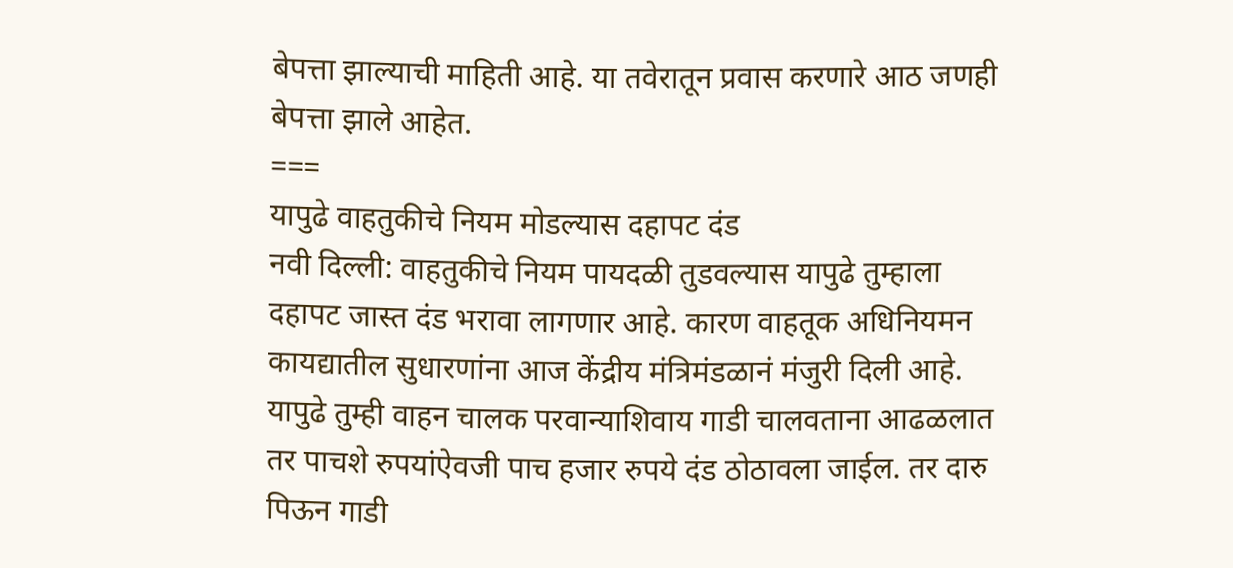बेपत्ता झाल्याची माहिती आहे. या तवेरातून प्रवास करणारे आठ जणही बेपत्ता झाले आहेत.
===
यापुढे वाहतुकीचे नियम मोडल्यास दहापट दंड
नवी दिल्ली: वाहतुकीचे नियम पायदळी तुडवल्यास यापुढे तुम्हाला दहापट जास्त दंड भरावा लागणार आहे. कारण वाहतूक अधिनियमन कायद्यातील सुधारणांना आज केंद्रीय मंत्रिमंडळानं मंजुरी दिली आहे.
यापुढे तुम्ही वाहन चालक परवान्याशिवाय गाडी चालवताना आढळलात तर पाचशे रुपयांऐवजी पाच हजार रुपये दंड ठोठावला जाईल. तर दारु पिऊन गाडी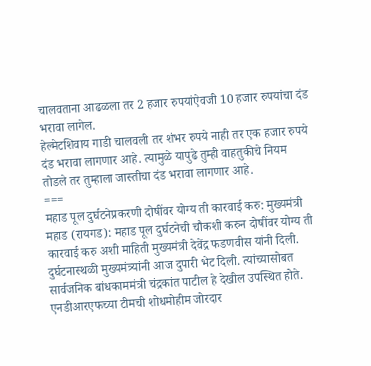चालवताना आढळला तर 2 हजार रुपयांऐवजी 10 हजार रुपयांचा दंड भरावा लागेल.
हेल्मेटशिवाय गाडी चालवली तर शंभर रुपये नाही तर एक हजार रुपये दंड भरावा लागणार आहे. त्यामुळे यापुढे तुम्ही वाहतुकीचे नियम तोडले तर तुम्हाला जास्तीचा दंड भरावा लागणार आहे.
===
महाड पूल दुर्घटनेप्रकरणी दोषींवर योग्य ती कारवाई करु: मुख्यमंत्री
महाड (रायगड): महाड पूल दुर्घटनेची चौकशी करुन दोषींवर योग्य ती कारवाई करु अशी माहिती मुख्यमंत्री देवेंद्र फडणवीस यांनी दिली. दुर्घटनास्थळी मुख्यमंत्र्यांनी आज दुपारी भेट दिली. त्यांच्यासोबत सार्वजनिक बांधकाममंत्री चंद्रकांत पाटील हे देखील उपस्थित होते.
एनडीआरएफच्या टीमची शोधमोहीम जोरदार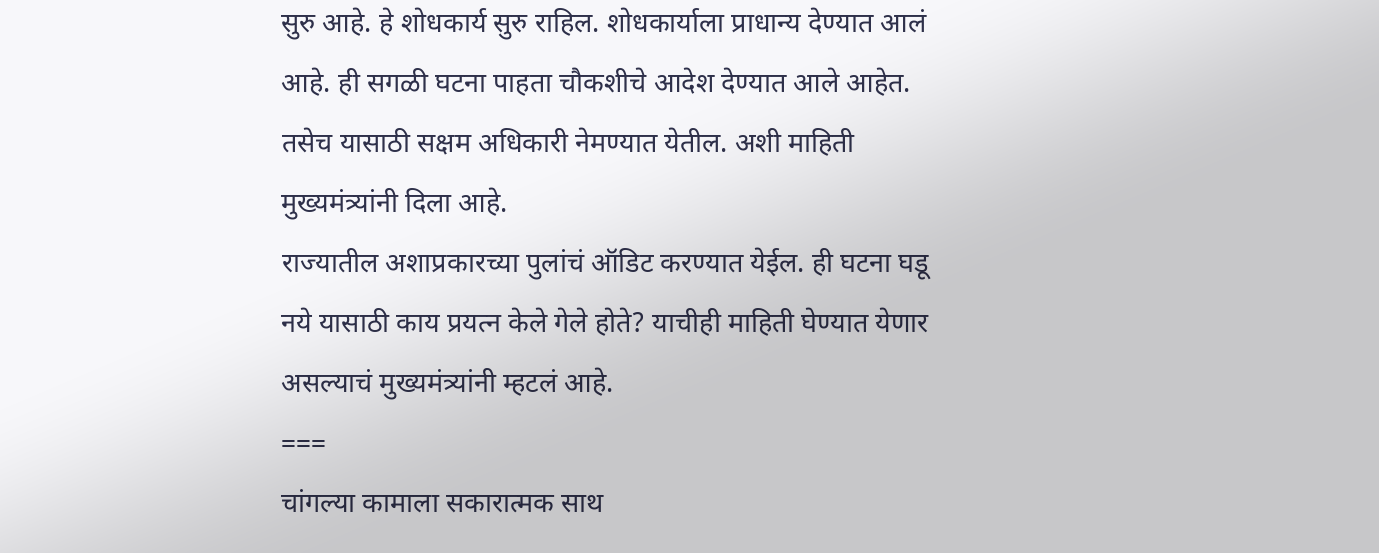सुरु आहे. हे शोधकार्य सुरु राहिल. शोधकार्याला प्राधान्य देण्यात आलं आहे. ही सगळी घटना पाहता चौकशीचे आदेश देण्यात आले आहेत. तसेच यासाठी सक्षम अधिकारी नेमण्यात येतील. अशी माहिती मुख्यमंत्र्यांनी दिला आहे.
राज्यातील अशाप्रकारच्या पुलांचं ऑडिट करण्यात येईल. ही घटना घडू नये यासाठी काय प्रयत्न केले गेले होते? याचीही माहिती घेण्यात येणार असल्याचं मुख्यमंत्र्यांनी म्हटलं आहे.
===
चांगल्या कामाला सकारात्मक साथ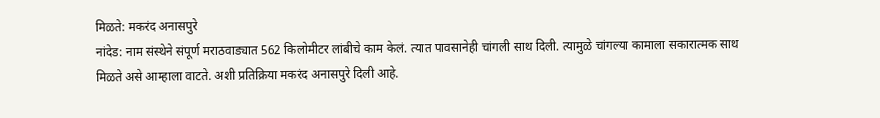मिळते: मकरंद अनासपुरे
नांदेड: नाम संस्थेने संपूर्ण मराठवाड्यात 562 किलोमीटर लांबीचे काम केलं. त्यात पावसानेही चांगली साथ दिली. त्यामुळे चांगल्या कामाला सकारात्मक साथ मिळते असे आम्हाला वाटते. अशी प्रतिक्रिया मकरंद अनासपुरे दिली आहे.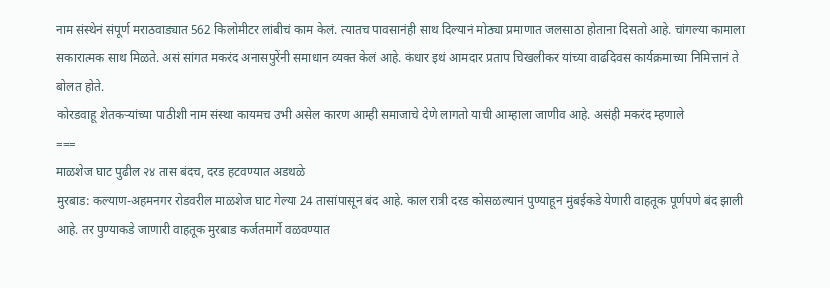नाम संस्थेनं संपूर्ण मराठवाड्यात 562 किलोमीटर लांबीचं काम केलं. त्यातच पावसानंही साथ दिल्यानं मोठ्या प्रमाणात जलसाठा होताना दिसतो आहे. चांगल्या कामाला सकारात्मक साथ मिळते. असं सांगत मकरंद अनासपुरेंनी समाधान व्यक्त केलं आहे. कंधार इथं आमदार प्रताप चिखलीकर यांच्या वाढदिवस कार्यक्रमाच्या निमित्तानं ते बोलत होते.
कोरडवाहू शेतकऱ्यांच्या पाठीशी नाम संस्था कायमच उभी असेल कारण आम्ही समाजाचे देणे लागतो याची आम्हाला जाणीव आहे. असंही मकरंद म्हणाले
===
माळशेज घाट पुढील २४ तास बंदच, दरड हटवण्यात अडथळे
मुरबाड: कल्याण-अहमनगर रोडवरील माळशेज घाट गेल्या 24 तासांपासून बंद आहे. काल रात्री दरड कोसळल्यानं पुण्याहून मुंबईकडे येणारी वाहतूक पूर्णपणे बंद झाली आहे. तर पुण्याकडे जाणारी वाहतूक मुरबाड कर्जतमार्गे वळवण्यात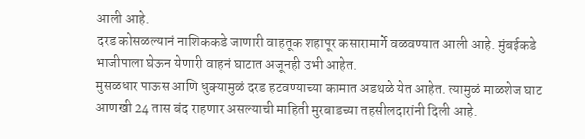आली आहे.
दरड कोसळल्यानं नाशिककडे जाणारी वाहतूक शहापूर कसारामार्गे वळवण्यात आली आहे. मुंबईकडे भाजीपाला घेऊन येणारी वाहनं घाटात अजूनही उभी आहेत.
मुसळधार पाऊस आणि धुक्यामुळं दरड हटवण्याच्या कामात अडथळे येत आहेत. त्यामुळं माळशेज घाट आणखी 24 तास बंद राहणार असल्याची माहिती मुरबाडच्या तहसीलदारांनी दिली आहे.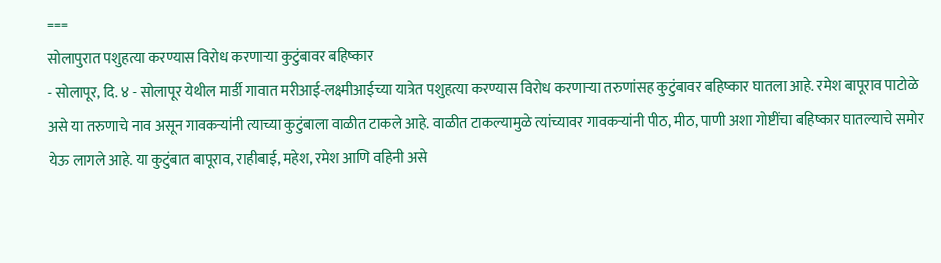===
सोलापुरात पशुहत्या करण्यास विरोध करणाऱ्या कुटुंबावर बहिष्कार
- सोलापूर, दि. ४ - सोलापूर येथील मार्डी गावात मरीआई-लक्ष्मीआईच्या यात्रेत पशुहत्या करण्यास विरोध करणाऱ्या तरुणांसह कुटुंबावर बहिष्कार घातला आहे. रमेश बापूराव पाटोळे असे या तरुणाचे नाव असून गावकऱ्यांनी त्याच्या कुटुंबाला वाळीत टाकले आहे. वाळीत टाकल्यामुळे त्यांच्यावर गावकऱ्यांनी पीठ, मीठ, पाणी अशा गोष्टींचा बहिष्कार घातल्याचे समोर येऊ लागले आहे. या कुटुंबात बापूराव, राहीबाई, महेश, रमेश आणि वहिनी असे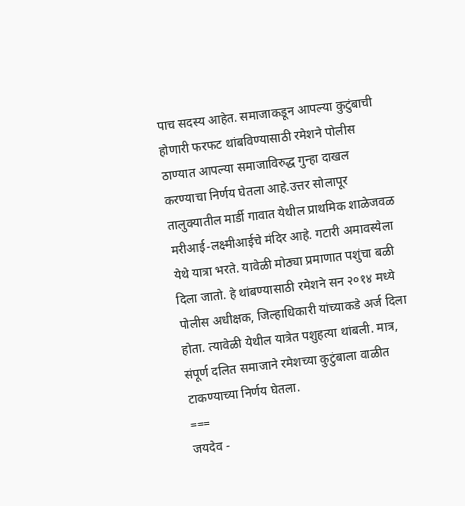पाच सदस्य आहेत. समाजाकडून आपल्या कुटुंबाची होणारी फरफट थांबविण्यासाठी रमेशने पोलीस ठाण्यात आपल्या समाजाविरुद्ध गुन्हा दाखल करण्याचा निर्णय घेतला आहे.उत्तर सोलापूर तालुक्यातील मार्डी गावात येथील प्राथमिक शाळेजवळ मरीआई-लक्ष्मीआईचे मंदिर आहे. गटारी अमावस्येला येथे यात्रा भरते. यावेळी मोठ्या प्रमाणात पशुंचा बळी दिला जातो. हे थांबण्यासाठी रमेशने सन २०१४ मध्ये पोलीस अधीक्षक, जिल्हाधिकारी यांच्याकडे अर्ज दिला होता. त्यावेळी येथील यात्रेत पशुहत्या थांबली. मात्र, संपूर्ण दलित समाजाने रमेशच्या कुटुंबाला वाळीत टाकण्याच्या निर्णय घेतला.
===
जयदेव -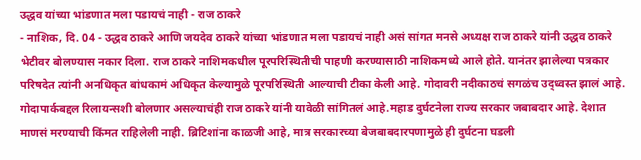उद्धव यांच्या भांडणात मला पडायचं नाही - राज ठाकरे
- नाशिक, दि. 04 - उद्धव ठाकरे आणि जयदेव ठाकरे यांच्या भांडणात मला पडायचं नाही असं सांगत मनसे अध्यक्ष राज ठाकरे यांनी उद्धव ठाकरे भेटीवर बोलण्यास नकार दिला. राज ठाकरे नाशिमकधील पूरपरिस्थितीची पाहणी करण्यासाठी नाशिकमध्ये आले होते. यानंतर झालेल्या पत्रकार परिषदेत त्यांनी अनधिकृत बांधकामं अधिकृत केल्यामुळे पूरपरिस्थिती आल्याची टीका केली आहे. गोदावरी नदीकाठचं सगळंच उद्ध्वस्त झालं आहे. गोदापार्कबद्दल रिलायन्सशी बोलणार असल्याचंही राज ठाकरे यांनी यावेळी सांगितलं आहे.महाड दुर्घटनेला राज्य सरकार जबाबदार आहे. देशात माणसं मरण्याची किंमत राहिलेली नाही. ब्रिटिशांना काळजी आहे, मात्र सरकारच्या बेजबाबदारपणामुळे ही दुर्घटना घडली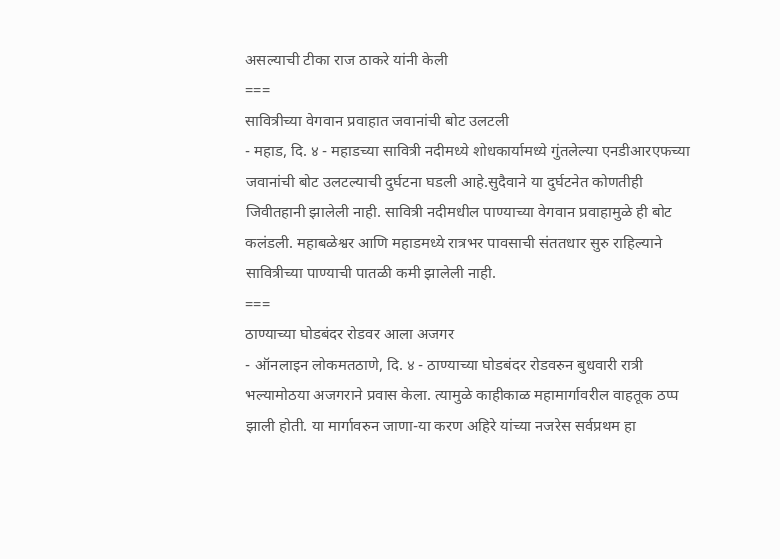असल्याची टीका राज ठाकरे यांनी केली
===
सावित्रीच्या वेगवान प्रवाहात जवानांची बोट उलटली
- महाड, दि. ४ - महाडच्या सावित्री नदीमध्ये शोधकार्यामध्ये गुंतलेल्या एनडीआरएफच्या जवानांची बोट उलटल्याची दुर्घटना घडली आहे.सुदैवाने या दुर्घटनेत कोणतीही जिवीतहानी झालेली नाही. सावित्री नदीमधील पाण्याच्या वेगवान प्रवाहामुळे ही बोट कलंडली. महाबळेश्वर आणि महाडमध्ये रात्रभर पावसाची संततधार सुरु राहिल्याने सावित्रीच्या पाण्याची पातळी कमी झालेली नाही.
===
ठाण्याच्या घोडबंदर रोडवर आला अजगर
- ऑनलाइन लोकमतठाणे, दि. ४ - ठाण्याच्या घोडबंदर रोडवरुन बुधवारी रात्री भल्यामोठया अजगराने प्रवास केला. त्यामुळे काहीकाळ महामार्गावरील वाहतूक ठप्प झाली होती. या मार्गावरुन जाणा-या करण अहिरे यांच्या नजरेस सर्वप्रथम हा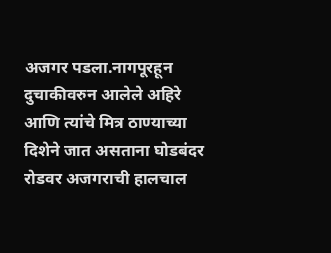अजगर पडला.नागपूरहून दुचाकीवरुन आलेले अहिरे आणि त्यांचे मित्र ठाण्याच्या दिशेने जात असताना घोडबंदर रोडवर अजगराची हालचाल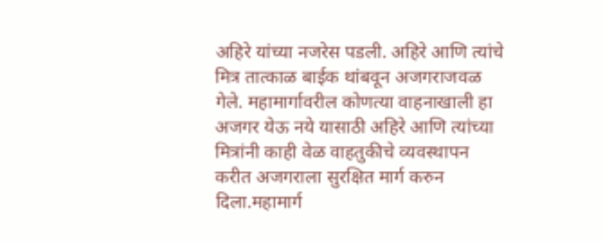अहिरे यांच्या नजरेस पडली. अहिरे आणि त्यांचे मित्र तात्काळ बाईक थांबवून अजगराजवळ गेले. महामार्गावरील कोणत्या वाहनाखाली हा अजगर येऊ नये यासाठी अहिरे आणि त्यांच्या मित्रांनी काही वेळ वाहतुकीचे व्यवस्थापन करीत अजगराला सुरक्षित मार्ग करुन दिला.महामार्ग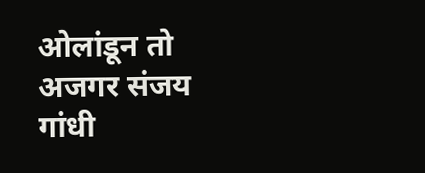ओलांडून तो अजगर संजय गांधी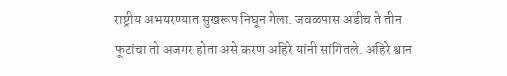राष्ट्रीय अभयरण्यात सुखरूप निघून गेला. जवळपास अडीच ते तीन फूटांचा तो अजगर होता असे करण अहिरे यांनी सांगितले. अहिरे श्वान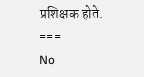प्रशिक्षक होते.
===
No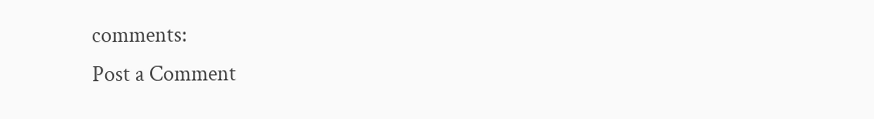comments:
Post a Comment